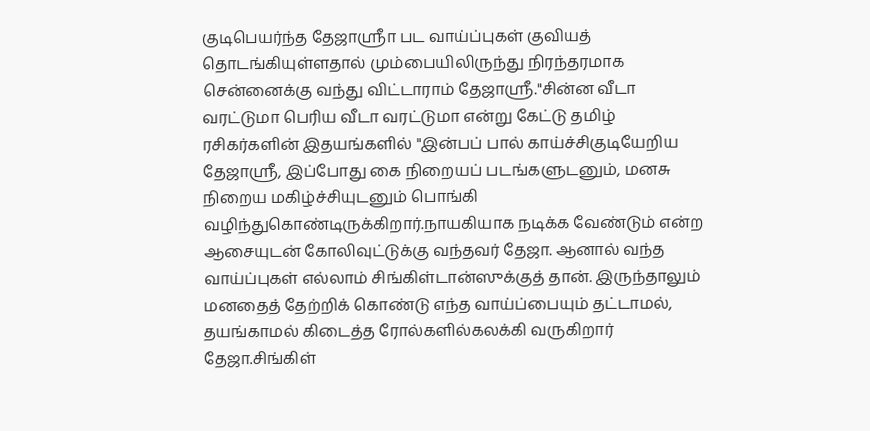குடிபெயர்ந்த தேஜாஸ்ரீா பட வாய்ப்புகள் குவியத் தொடங்கியுள்ளதால் மும்பையிலிருந்து நிரந்தரமாக சென்னைக்கு வந்து விட்டாராம் தேஜாஸ்ரீ."சின்ன வீடா வரட்டுமா பெரிய வீடா வரட்டுமா என்று கேட்டு தமிழ் ரசிகர்களின் இதயங்களில் "இன்பப் பால் காய்ச்சிகுடியேறிய தேஜாஸ்ரீ, இப்போது கை நிறையப் படங்களுடனும், மனசு நிறைய மகிழ்ச்சியுடனும் பொங்கி வழிந்துகொண்டிருக்கிறார்.நாயகியாக நடிக்க வேண்டும் என்ற ஆசையுடன் கோலிவுட்டுக்கு வந்தவர் தேஜா. ஆனால் வந்த வாய்ப்புகள் எல்லாம் சிங்கிள்டான்ஸுக்குத் தான். இருந்தாலும் மனதைத் தேற்றிக் கொண்டு எந்த வாய்ப்பையும் தட்டாமல், தயங்காமல் கிடைத்த ரோல்களில்கலக்கி வருகிறார் தேஜா.சிங்கிள்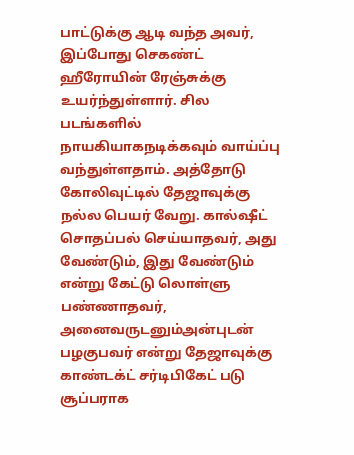பாட்டுக்கு ஆடி வந்த அவர், இப்போது செகண்ட் ஹீரோயின் ரேஞ்சுக்கு உயர்ந்துள்ளார். சில படங்களில் நாயகியாகநடிக்கவும் வாய்ப்பு வந்துள்ளதாம். அத்தோடு கோலிவுட்டில் தேஜாவுக்கு நல்ல பெயர் வேறு. கால்ஷீட் சொதப்பல் செய்யாதவர், அது வேண்டும், இது வேண்டும் என்று கேட்டு லொள்ளு பண்ணாதவர், அனைவருடனும்அன்புடன் பழகுபவர் என்று தேஜாவுக்கு காண்டக்ட் சர்டிபிகேட் படு சூப்பராக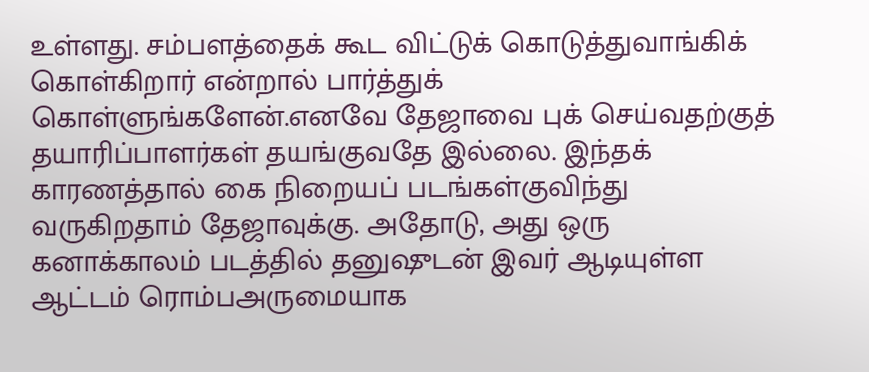உள்ளது. சம்பளத்தைக் கூட விட்டுக் கொடுத்துவாங்கிக் கொள்கிறார் என்றால் பார்த்துக் கொள்ளுங்களேன்.எனவே தேஜாவை புக் செய்வதற்குத் தயாரிப்பாளர்கள் தயங்குவதே இல்லை. இந்தக் காரணத்தால் கை நிறையப் படங்கள்குவிந்து வருகிறதாம் தேஜாவுக்கு. அதோடு, அது ஒரு கனாக்காலம் படத்தில் தனுஷுடன் இவர் ஆடியுள்ள ஆட்டம் ரொம்பஅருமையாக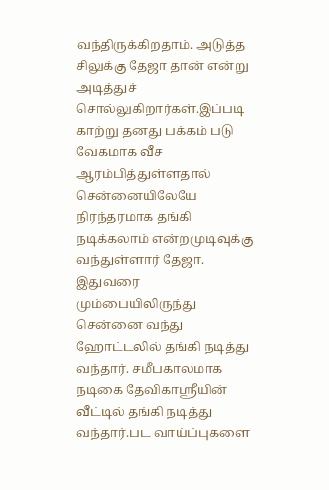வந்திருக்கிறதாம். அடுத்த சிலுக்கு தேஜா தான் என்று அடித்துச் சொல்லுகிறார்கள்.இப்படி காற்று தனது பக்கம் படு வேகமாக வீச ஆரம்பித்துள்ளதால் சென்னையிலேயே நிரந்தரமாக தங்கி நடிக்கலாம் என்றமுடிவுக்கு வந்துள்ளார் தேஜா. இதுவரை மும்பையிலிருந்து சென்னை வந்து ஹோட்டலில் தங்கி நடித்து வந்தார். சமீபகாலமாக நடிகை தேவிகாஸ்ரீயின் வீட்டில் தங்கி நடித்து வந்தார்.பட வாய்ப்புகளை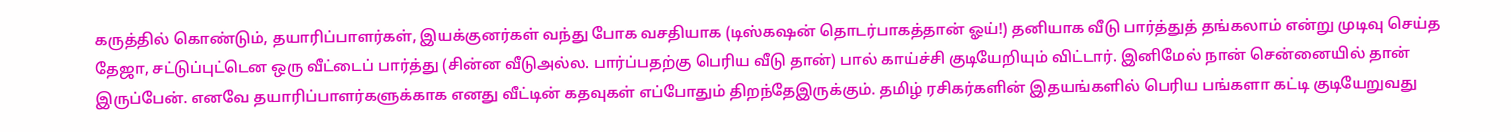கருத்தில் கொண்டும், தயாரிப்பாளர்கள், இயக்குனர்கள் வந்து போக வசதியாக (டிஸ்கஷன் தொடர்பாகத்தான் ஓய்!) தனியாக வீடு பார்த்துத் தங்கலாம் என்று முடிவு செய்த தேஜா, சட்டுப்புட்டென ஒரு வீட்டைப் பார்த்து (சின்ன வீடுஅல்ல. பார்ப்பதற்கு பெரிய வீடு தான்) பால் காய்ச்சி குடியேறியும் விட்டார். இனிமேல் நான் சென்னையில் தான் இருப்பேன். எனவே தயாரிப்பாளர்களுக்காக எனது வீட்டின் கதவுகள் எப்போதும் திறந்தேஇருக்கும். தமிழ் ரசிகர்களின் இதயங்களில் பெரிய பங்களா கட்டி குடியேறுவது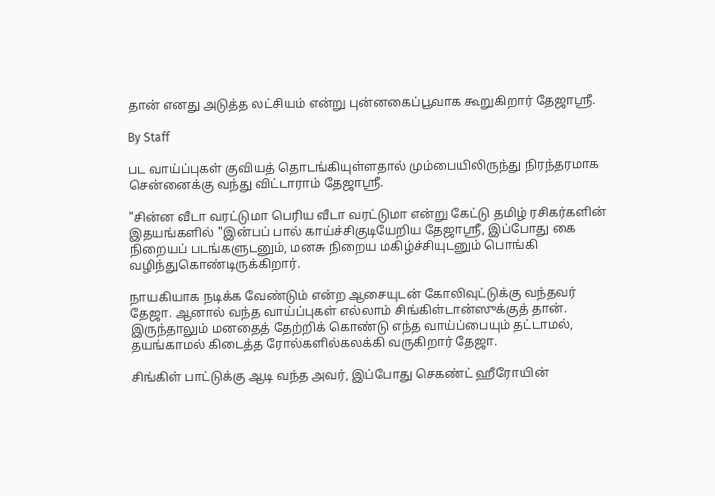தான் எனது அடுத்த லட்சியம் என்று புன்னகைப்பூவாக கூறுகிறார் தேஜாஸ்ரீ.

By Staff

பட வாய்ப்புகள் குவியத் தொடங்கியுள்ளதால் மும்பையிலிருந்து நிரந்தரமாக சென்னைக்கு வந்து விட்டாராம் தேஜாஸ்ரீ.

"சின்ன வீடா வரட்டுமா பெரிய வீடா வரட்டுமா என்று கேட்டு தமிழ் ரசிகர்களின் இதயங்களில் "இன்பப் பால் காய்ச்சிகுடியேறிய தேஜாஸ்ரீ, இப்போது கை நிறையப் படங்களுடனும், மனசு நிறைய மகிழ்ச்சியுடனும் பொங்கி வழிந்துகொண்டிருக்கிறார்.

நாயகியாக நடிக்க வேண்டும் என்ற ஆசையுடன் கோலிவுட்டுக்கு வந்தவர் தேஜா. ஆனால் வந்த வாய்ப்புகள் எல்லாம் சிங்கிள்டான்ஸுக்குத் தான். இருந்தாலும் மனதைத் தேற்றிக் கொண்டு எந்த வாய்ப்பையும் தட்டாமல், தயங்காமல் கிடைத்த ரோல்களில்கலக்கி வருகிறார் தேஜா.

சிங்கிள் பாட்டுக்கு ஆடி வந்த அவர், இப்போது செகண்ட் ஹீரோயின்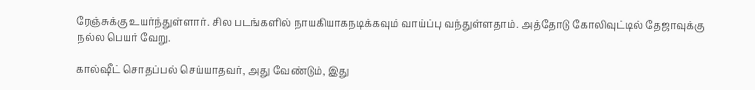ரேஞ்சுக்கு உயர்ந்துள்ளார். சில படங்களில் நாயகியாகநடிக்கவும் வாய்ப்பு வந்துள்ளதாம். அத்தோடு கோலிவுட்டில் தேஜாவுக்கு நல்ல பெயர் வேறு.

கால்ஷீட் சொதப்பல் செய்யாதவர், அது வேண்டும், இது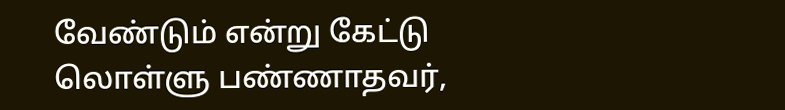வேண்டும் என்று கேட்டு லொள்ளு பண்ணாதவர்,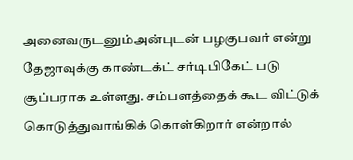அனைவருடனும்அன்புடன் பழகுபவர் என்று தேஜாவுக்கு காண்டக்ட் சர்டிபிகேட் படு சூப்பராக உள்ளது. சம்பளத்தைக் கூட விட்டுக் கொடுத்துவாங்கிக் கொள்கிறார் என்றால்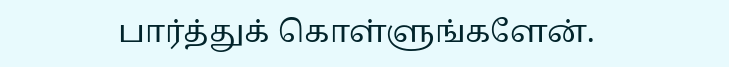பார்த்துக் கொள்ளுங்களேன்.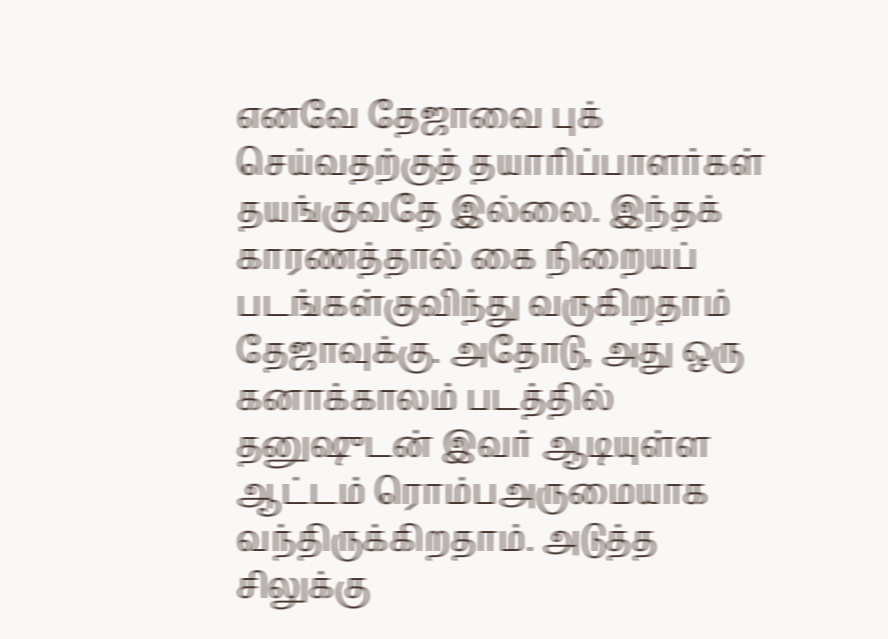எனவே தேஜாவை புக் செய்வதற்குத் தயாரிப்பாளர்கள் தயங்குவதே இல்லை. இந்தக் காரணத்தால் கை நிறையப் படங்கள்குவிந்து வருகிறதாம் தேஜாவுக்கு. அதோடு, அது ஒரு கனாக்காலம் படத்தில் தனுஷுடன் இவர் ஆடியுள்ள ஆட்டம் ரொம்பஅருமையாக வந்திருக்கிறதாம். அடுத்த சிலுக்கு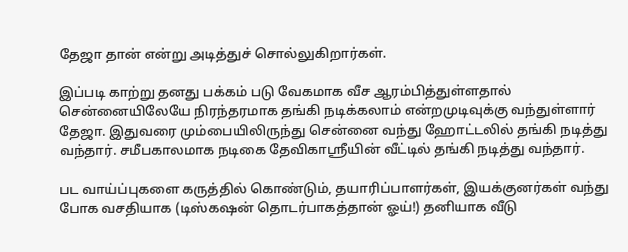தேஜா தான் என்று அடித்துச் சொல்லுகிறார்கள்.

இப்படி காற்று தனது பக்கம் படு வேகமாக வீச ஆரம்பித்துள்ளதால் சென்னையிலேயே நிரந்தரமாக தங்கி நடிக்கலாம் என்றமுடிவுக்கு வந்துள்ளார் தேஜா. இதுவரை மும்பையிலிருந்து சென்னை வந்து ஹோட்டலில் தங்கி நடித்து வந்தார். சமீபகாலமாக நடிகை தேவிகாஸ்ரீயின் வீட்டில் தங்கி நடித்து வந்தார்.

பட வாய்ப்புகளை கருத்தில் கொண்டும், தயாரிப்பாளர்கள், இயக்குனர்கள் வந்து போக வசதியாக (டிஸ்கஷன் தொடர்பாகத்தான் ஓய்!) தனியாக வீடு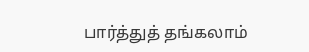பார்த்துத் தங்கலாம்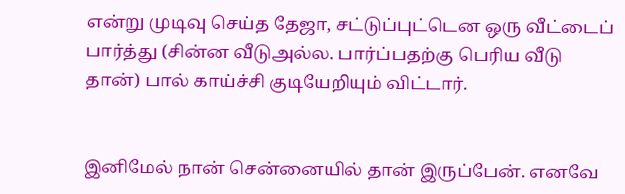என்று முடிவு செய்த தேஜா, சட்டுப்புட்டென ஒரு வீட்டைப் பார்த்து (சின்ன வீடுஅல்ல. பார்ப்பதற்கு பெரிய வீடு தான்) பால் காய்ச்சி குடியேறியும் விட்டார்.


இனிமேல் நான் சென்னையில் தான் இருப்பேன். எனவே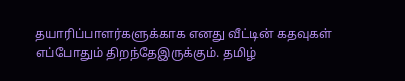தயாரிப்பாளர்களுக்காக எனது வீட்டின் கதவுகள் எப்போதும் திறந்தேஇருக்கும். தமிழ்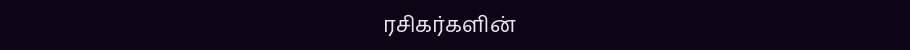ரசிகர்களின்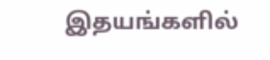இதயங்களில்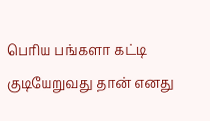பெரிய பங்களா கட்டி குடியேறுவது தான் எனது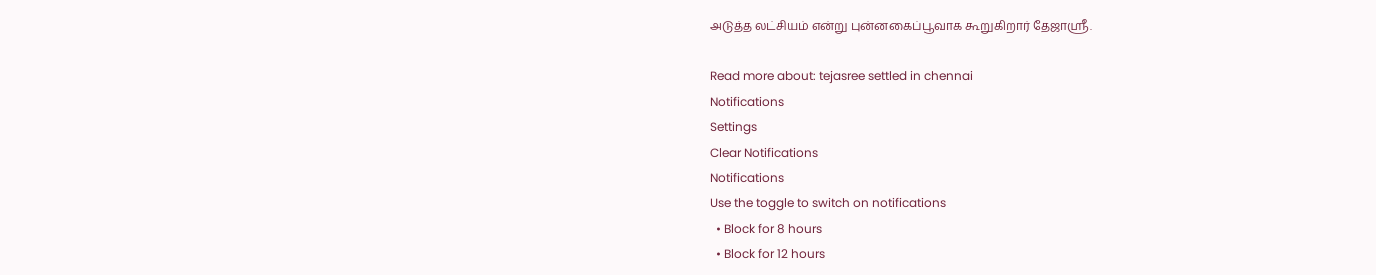அடுத்த லட்சியம் என்று புன்னகைப்பூவாக கூறுகிறார் தேஜாஸ்ரீ.

Read more about: tejasree settled in chennai
Notifications
Settings
Clear Notifications
Notifications
Use the toggle to switch on notifications
  • Block for 8 hours
  • Block for 12 hours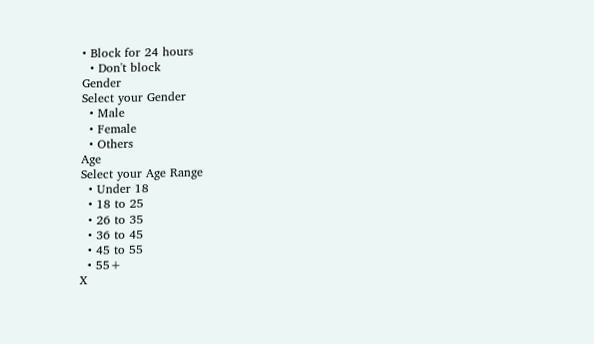• Block for 24 hours
  • Don't block
Gender
Select your Gender
  • Male
  • Female
  • Others
Age
Select your Age Range
  • Under 18
  • 18 to 25
  • 26 to 35
  • 36 to 45
  • 45 to 55
  • 55+
X